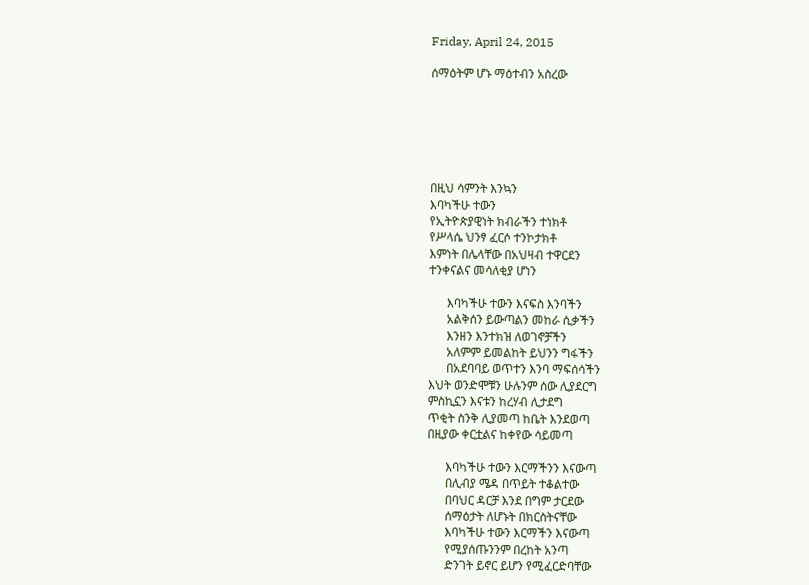Friday, April 24, 2015

ሰማዕትም ሆኑ ማዕተብን አስረው






በዚህ ሳምንት እንኳን
እባካችሁ ተውን
የኢትዮጵያዊነት ክብራችን ተነክቶ
የሥላሴ ህንፃ ፈርሶ ተንኮታክቶ
እምነት በሌላቸው በአህዛብ ተዋርደን
ተንቀናልና መሳለቂያ ሆነን

      እባካችሁ ተውን እናፍስ እንባችን
      አልቅሰን ይውጣልን መከራ ሲቃችን
      እንዘን እንተክዝ ለወገኖቻችን
      አለምም ይመልከት ይህንን ግፋችን
      በአደባባይ ወጥተን እንባ ማፍሰሳችን
እህት ወንድሞቹን ሁሉንም ሰው ሊያደርግ
ምስኪኗን እናቱን ከረሃብ ሊታደግ
ጥቂት ስንቅ ሊያመጣ ከቤት እንደወጣ
በዚያው ቀርቷልና ከቀየው ሳይመጣ

      እባካችሁ ተውን እርማችንን እናውጣ
      በሊብያ ሜዳ በጥይት ተቆልተው
      በባህር ዳርቻ እንደ በግም ታርደው
      ሰማዕታት ለሆኑት በክርስትናቸው
      እባካችሁ ተውን እርማችን እናውጣ
      የሚያሰጡንንም በረከት አንጣ
      ድንገት ይኖር ይሆን የሚፈርድባቸው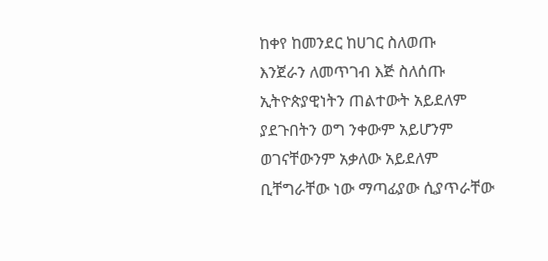ከቀየ ከመንደር ከሀገር ስለወጡ
እንጀራን ለመጥገብ እጅ ስለሰጡ
ኢትዮጵያዊነትን ጠልተውት አይደለም
ያደጉበትን ወግ ንቀውም አይሆንም
ወገናቸውንም አቃለው አይደለም
ቢቸግራቸው ነው ማጣፊያው ሲያጥራቸው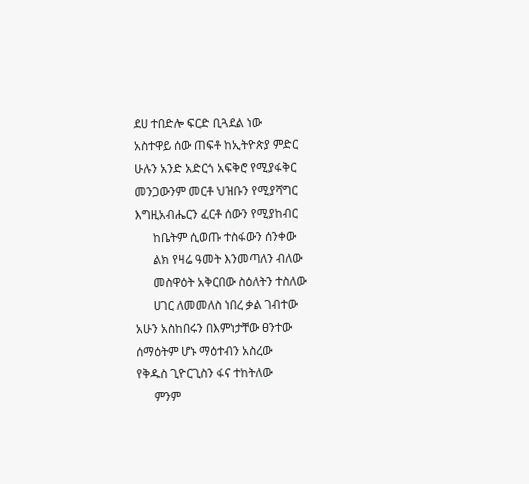ደሀ ተበድሎ ፍርድ ቢጓደል ነው
አስተዋይ ሰው ጠፍቶ ከኢትዮጵያ ምድር
ሁሉን አንድ አድርጎ አፍቅሮ የሚያፋቅር
መንጋውንም መርቶ ህዝቡን የሚያሻግር
እግዚአብሔርን ፈርቶ ሰውን የሚያከብር
      ከቤትም ሲወጡ ተስፋውን ሰንቀው
      ልክ የዛሬ ዓመት እንመጣለን ብለው
      መስዋዕት አቅርበው ስዕለትን ተስለው
      ሀገር ለመመለስ ነበረ ቃል ገብተው
አሁን አስከበሩን በእምነታቸው ፀንተው
ሰማዕትም ሆኑ ማዕተብን አስረው
የቅዱስ ጊዮርጊስን ፋና ተከትለው
      ምንም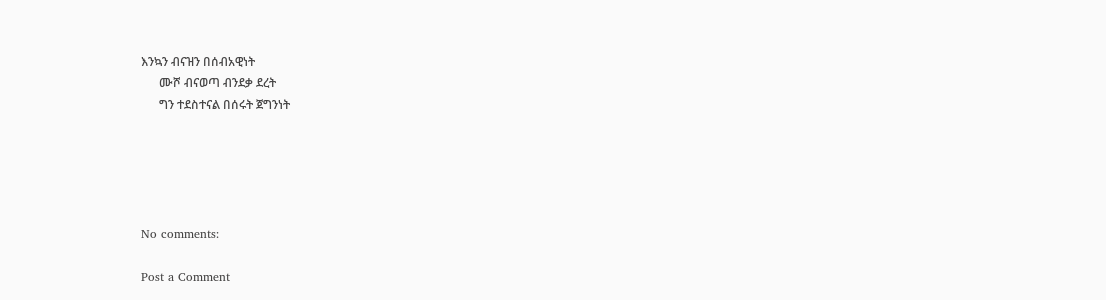እንኳን ብናዝን በሰብአዊነት
      ሙሾ ብናወጣ ብንደቃ ደረት
      ግን ተደስተናል በሰሩት ጀግንነት





No comments:

Post a Comment